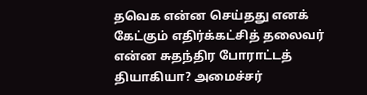தவெக என்ன செய்தது எனக் கேட்கும் எதிர்க்கட்சித் தலைவர் என்ன சுதந்திர போராட்டத் தியாகியா? அமைச்சர்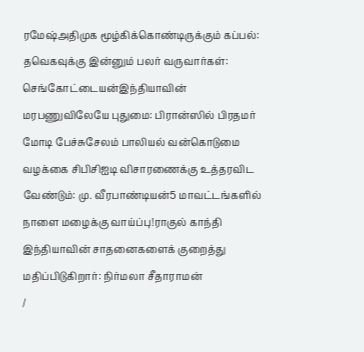ரமேஷ்அதிமுக மூழ்கிக்கொண்டிருக்கும் கப்பல்: தவெகவுக்கு இன்னும் பலர் வருவார்கள்: செங்கோட்டையன்இந்தியாவின் மரபணுவிலேயே புதுமை: பிரான்ஸில் பிரதமர் மோடி பேச்சுசேலம் பாலியல் வன்கொடுமை வழக்கை சிபிசிஐடி விசாரணைக்கு உத்தரவிட வேண்டும்: மு. வீரபாண்டியன்5 மாவட்டங்களில் நாளை மழைக்கு வாய்ப்பு!ராகுல் காந்தி இந்தியாவின் சாதனைகளைக் குறைத்து மதிப்பிடுகிறார்: நிர்மலா சீதாராமன்
/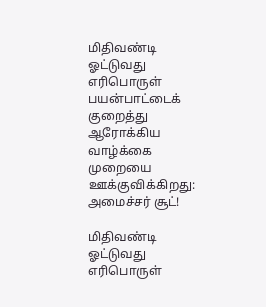மிதிவண்டி ஓட்டுவது எரிபொருள் பயன்பாட்டைக் குறைத்து ஆரோக்கிய வாழ்க்கை முறையை ஊக்குவிக்கிறது: அமைச்சர் சூட்!

மிதிவண்டி ஓட்டுவது எரிபொருள்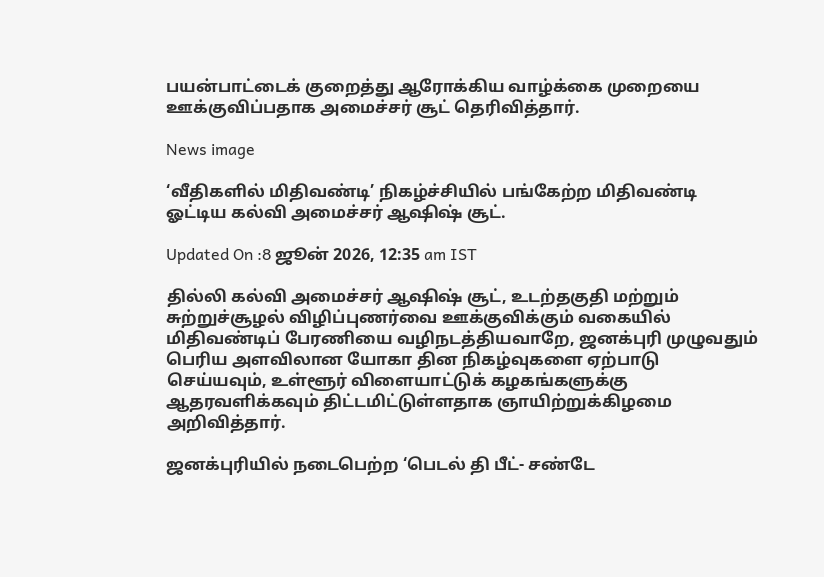பயன்பாட்டைக் குறைத்து ஆரோக்கிய வாழ்க்கை முறையை ஊக்குவிப்பதாக அமைச்சர் சூட் தெரிவித்தார்.

News image

‘வீதிகளில் மிதிவண்டி’ நிகழ்ச்சியில் பங்கேற்ற மிதிவண்டி ஓட்டிய கல்வி அமைச்சர் ஆஷிஷ் சூட்.

Updated On :8 ஜூன் 2026, 12:35 am IST

தில்லி கல்வி அமைச்சர் ஆஷிஷ் சூட், உடற்தகுதி மற்றும் சுற்றுச்சூழல் விழிப்புணர்வை ஊக்குவிக்கும் வகையில் மிதிவண்டிப் பேரணியை வழிநடத்தியவாறே, ஜனக்புரி முழுவதும் பெரிய அளவிலான யோகா தின நிகழ்வுகளை ஏற்பாடு செய்யவும், உள்ளூர் விளையாட்டுக் கழகங்களுக்கு ஆதரவளிக்கவும் திட்டமிட்டுள்ளதாக ஞாயிற்றுக்கிழமை அறிவித்தார்.

ஜனக்புரியில் நடைபெற்ற ‘பெடல் தி பீட்- சண்டே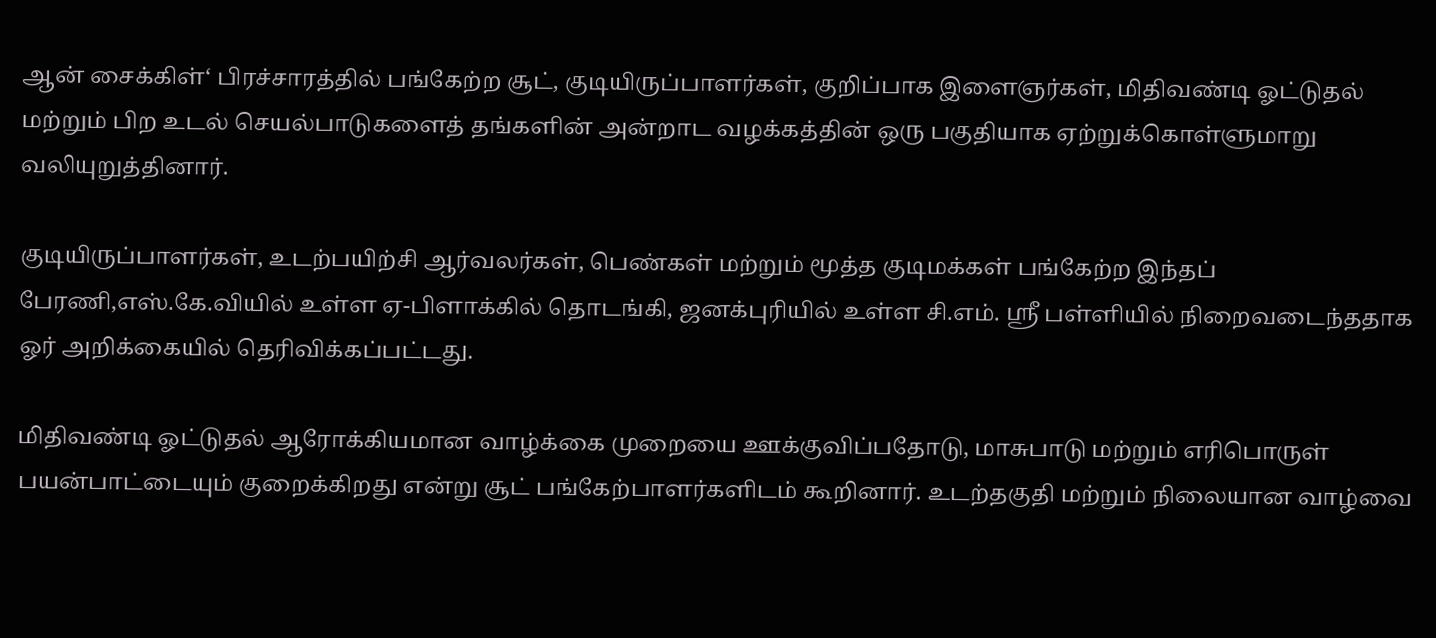ஆன் சைக்கிள்‘ பிரச்சாரத்தில் பங்கேற்ற சூட், குடியிருப்பாளர்கள், குறிப்பாக இளைஞர்கள், மிதிவண்டி ஓட்டுதல் மற்றும் பிற உடல் செயல்பாடுகளைத் தங்களின் அன்றாட வழக்கத்தின் ஒரு பகுதியாக ஏற்றுக்கொள்ளுமாறு வலியுறுத்தினார்.

குடியிருப்பாளர்கள், உடற்பயிற்சி ஆர்வலர்கள், பெண்கள் மற்றும் மூத்த குடிமக்கள் பங்கேற்ற இந்தப் பேரணி,எஸ்.கே.வியில் உள்ள ஏ-பிளாக்கில் தொடங்கி, ஜனக்புரியில் உள்ள சி.எம். ஸ்ரீ பள்ளியில் நிறைவடைந்ததாக ஓர் அறிக்கையில் தெரிவிக்கப்பட்டது.

மிதிவண்டி ஓட்டுதல் ஆரோக்கியமான வாழ்க்கை முறையை ஊக்குவிப்பதோடு, மாசுபாடு மற்றும் எரிபொருள் பயன்பாட்டையும் குறைக்கிறது என்று சூட் பங்கேற்பாளர்களிடம் கூறினார். உடற்தகுதி மற்றும் நிலையான வாழ்வை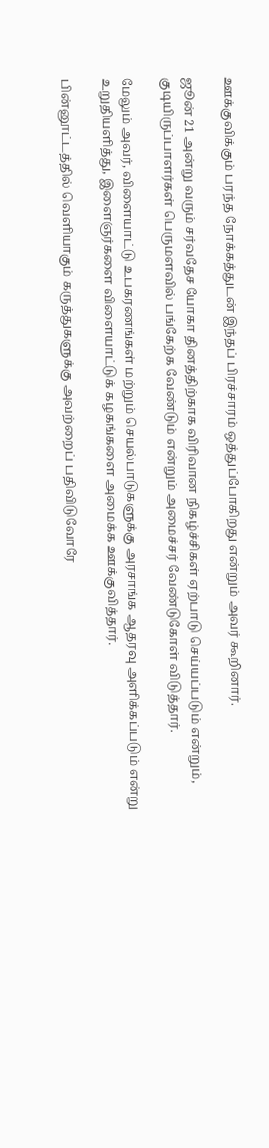ஊக்குவிக்கும் பரந்த நோக்கத்துடன் இந்தப் பிரச்சாரம் ஒத்துப்போகிறது என்றும் அவர் கூறினார்.

ஜூன் 21 அன்று வரும் சர்வதேச யோகா தினத்திற்காக விரிவான நிகழ்ச்சிகள் ஏற்பாடு செய்யப்படும் என்றும், குடியிருப்பாளர்கள் பெருமளவில் பங்கேற்க வேண்டும் என்றும் அமைச்சர் வேண்டுகோள் விடுத்தார்.

மேலும் அவர், விளையாட்டு உபகரணங்கள் மற்றும் செயல்பாடுகளுக்கு அரசாங்க ஆதரவு அளிக்கப்படும் என்று உறுதியளித்து, இளைஞர்களை விளையாட்டுக் கழகங்களை அமைக்க ஊக்குவித்தார்.

பின்னூட்டத்தில் வெளியாகும் கருத்துகளுக்கு அவற்றைப் பதிவிடுவோரே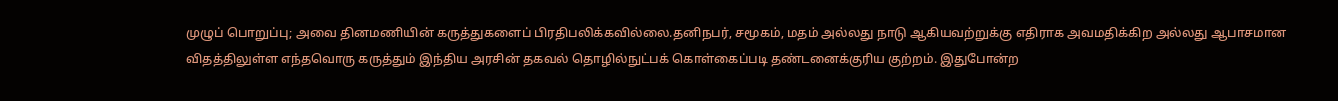முழுப் பொறுப்பு; அவை தினமணியின் கருத்துகளைப் பிரதிபலிக்கவில்லை.தனிநபர், சமூகம், மதம் அல்லது நாடு ஆகியவற்றுக்கு எதிராக அவமதிக்கிற அல்லது ஆபாசமான விதத்திலுள்ள எந்தவொரு கருத்தும் இந்திய அரசின் தகவல் தொழில்நுட்பக் கொள்கைப்படி தண்டனைக்குரிய குற்றம். இதுபோன்ற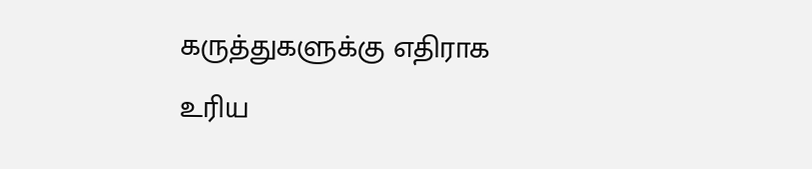கருத்துகளுக்கு எதிராக உரிய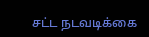சட்ட நடவடிக்கை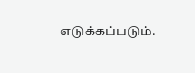எடுக்கப்படும்.